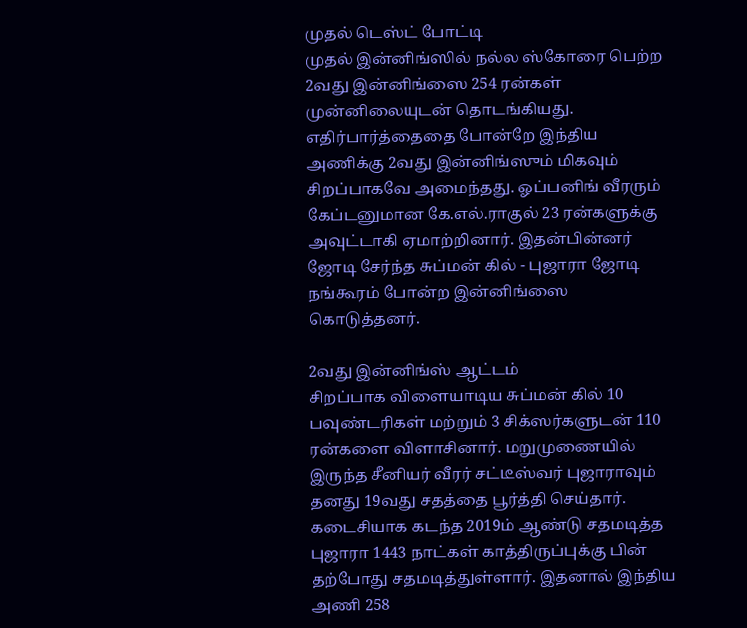முதல் டெஸ்ட் போட்டி
முதல் இன்னிங்ஸில் நல்ல ஸ்கோரை பெற்ற 2வது இன்னிங்ஸை 254 ரன்கள் முன்னிலையுடன் தொடங்கியது. எதிர்பார்த்தைதை போன்றே இந்திய அணிக்கு 2வது இன்னிங்ஸும் மிகவும் சிறப்பாகவே அமைந்தது. ஓப்பனிங் வீரரும் கேப்டனுமான கே.எல்.ராகுல் 23 ரன்களுக்கு அவுட்டாகி ஏமாற்றினார். இதன்பின்னர் ஜோடி சேர்ந்த சுப்மன் கில் - புஜாரா ஜோடி நங்கூரம் போன்ற இன்னிங்ஸை கொடுத்தனர்.

2வது இன்னிங்ஸ் ஆட்டம்
சிறப்பாக விளையாடிய சுப்மன் கில் 10 பவுண்டரிகள் மற்றும் 3 சிக்ஸர்களுடன் 110 ரன்களை விளாசினார். மறுமுணையில் இருந்த சீனியர் வீரர் சட்டீஸ்வர் புஜாராவும் தனது 19வது சதத்தை பூர்த்தி செய்தார். கடைசியாக கடந்த 2019ம் ஆண்டு சதமடித்த புஜாரா 1443 நாட்கள் காத்திருப்புக்கு பின் தற்போது சதமடித்துள்ளார். இதனால் இந்திய அணி 258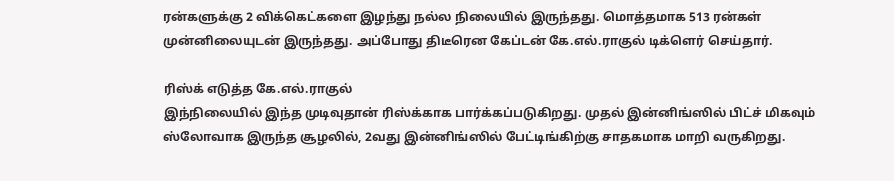ரன்களுக்கு 2 விக்கெட்களை இழந்து நல்ல நிலையில் இருந்தது. மொத்தமாக 513 ரன்கள் முன்னிலையுடன் இருந்தது. அப்போது திடீரென கேப்டன் கே.எல்.ராகுல் டிக்ளெர் செய்தார்.

ரிஸ்க் எடுத்த கே.எல்.ராகுல்
இந்நிலையில் இந்த முடிவுதான் ரிஸ்க்காக பார்க்கப்படுகிறது. முதல் இன்னிங்ஸில் பிட்ச் மிகவும் ஸ்லோவாக இருந்த சூழலில், 2வது இன்னிங்ஸில் பேட்டிங்கிற்கு சாதகமாக மாறி வருகிறது.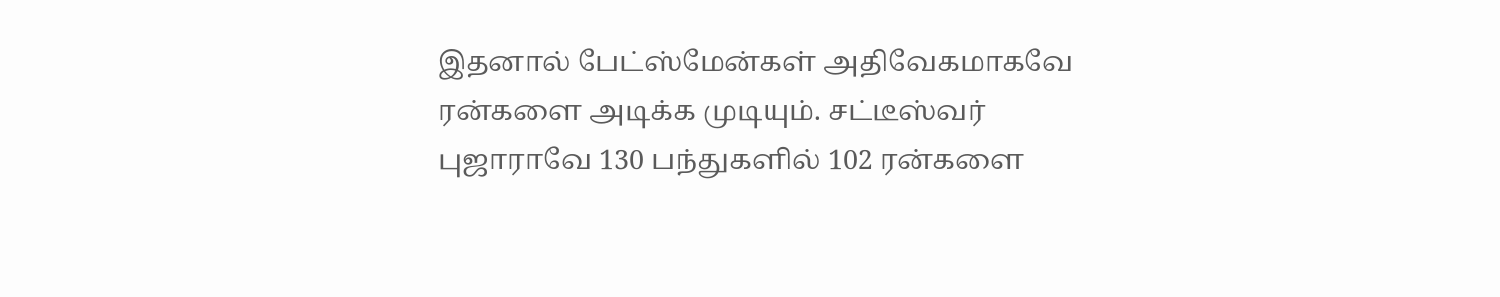இதனால் பேட்ஸ்மேன்கள் அதிவேகமாகவே ரன்களை அடிக்க முடியும். சட்டீஸ்வர் புஜாராவே 130 பந்துகளில் 102 ரன்களை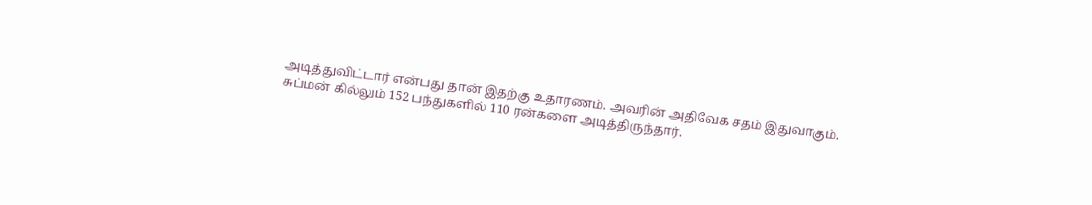அடித்துவிட்டார் என்பது தான் இதற்கு உதாரணம். அவரின் அதிவேக சதம் இதுவாகும். சுப்மன் கில்லும் 152 பந்துகளில் 110 ரன்களை அடித்திருந்தார்.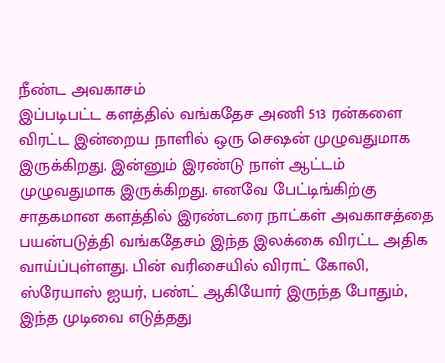நீண்ட அவகாசம்
இப்படிபட்ட களத்தில் வங்கதேச அணி 513 ரன்களை விரட்ட இன்றைய நாளில் ஒரு செஷன் முழுவதுமாக இருக்கிறது. இன்னும் இரண்டு நாள் ஆட்டம் முழுவதுமாக இருக்கிறது. எனவே பேட்டிங்கிற்கு சாதகமான களத்தில் இரண்டரை நாட்கள் அவகாசத்தை பயன்படுத்தி வங்கதேசம் இந்த இலக்கை விரட்ட அதிக வாய்ப்புள்ளது. பின் வரிசையில் விராட் கோலி, ஸ்ரேயாஸ் ஐயர், பண்ட் ஆகியோர் இருந்த போதும், இந்த முடிவை எடுத்தது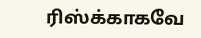ரிஸ்க்காகவே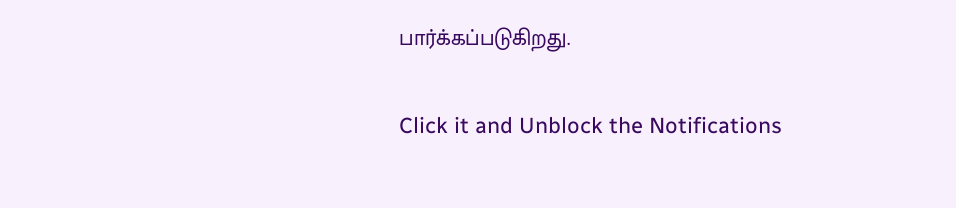பார்க்கப்படுகிறது.


Click it and Unblock the Notifications